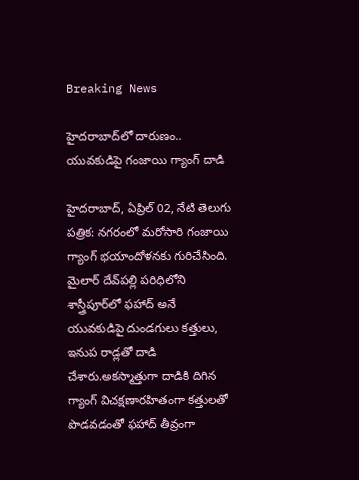Breaking News

హైదరాబాద్‌లో దారుణం.. యువకుడిపై గంజాయి గ్యాంగ్ దాడి

హైదరాబాద్, ఏప్రిల్ 02, నేటి తెలుగు పత్రిక: నగరంలో మరోసారి గంజాయి గ్యాంగ్ భయాందోళనకు గురిచేసింది. మైలార్ దేవ్‌పల్లి పరిధిలోని శాస్త్రీపూర్‌లో ఫహాద్ అనే యువకుడిపై దుండగులు కత్తులు, ఇనుప రాడ్లతో దాడి చేశారు.అకస్మాత్తుగా దాడికి దిగిన గ్యాంగ్ విచక్షణారహితంగా కత్తులతో పొడవడంతో ఫహాద్ తీవ్రంగా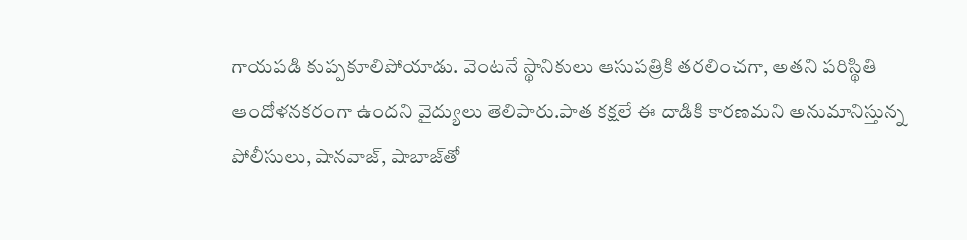గాయపడి కుప్పకూలిపోయాడు. వెంటనే స్థానికులు ఆసుపత్రికి తరలించగా, అతని పరిస్థితి ఆందోళనకరంగా ఉందని వైద్యులు తెలిపారు.పాత కక్షలే ఈ దాడికి కారణమని అనుమానిస్తున్న పోలీసులు, షానవాజ్, షాబాజ్‌తో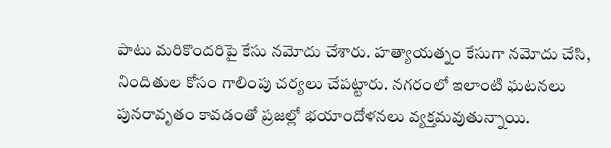పాటు మరికొందరిపై కేసు నమోదు చేశారు. హత్యాయత్నం కేసుగా నమోదు చేసి, నిందితుల కోసం గాలింపు చర్యలు చేపట్టారు. నగరంలో ఇలాంటి ఘటనలు పునరావృతం కావడంతో ప్రజల్లో భయాందోళనలు వ్యక్తమవుతున్నాయి.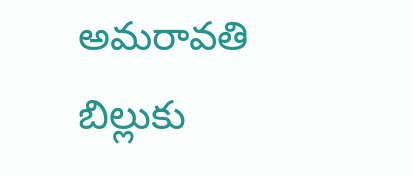అమరావతి బిల్లుకు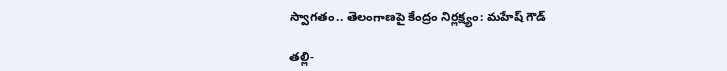స్వాగతం.. తెలంగాణపై కేంద్రం నిర్లక్ష్యం: మహేష్ గౌడ్

తల్లి-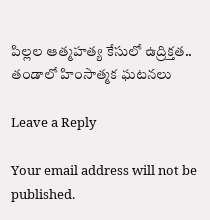పిల్లల ఆత్మహత్య కేసులో ఉద్రిక్తత.. తండాలో హింసాత్మక ఘటనలు

Leave a Reply

Your email address will not be published.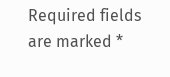Required fields are marked *